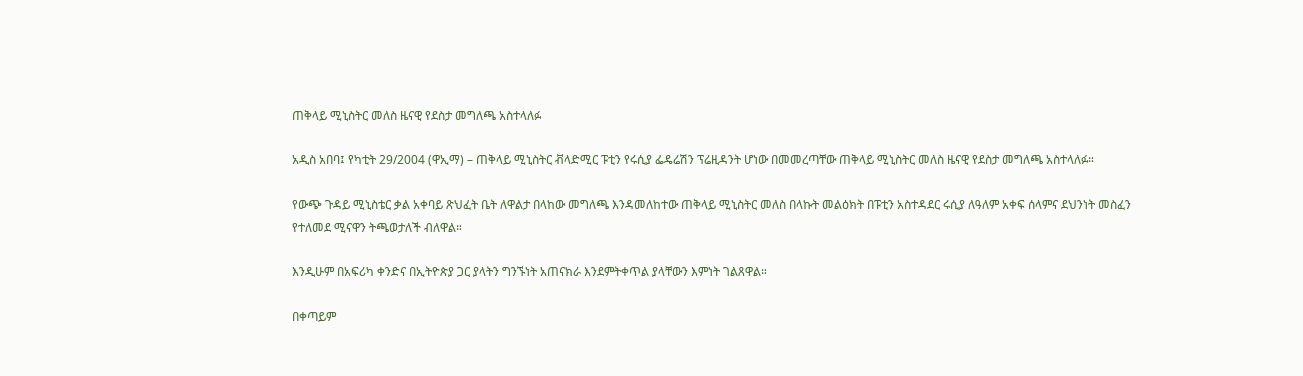ጠቅላይ ሚኒስትር መለስ ዜናዊ የደስታ መግለጫ አስተላለፉ

አዲስ አበባ፤ የካቲት 29/2004 (ዋኢማ) – ጠቅላይ ሚኒስትር ቭላድሚር ፑቲን የሩሲያ ፌዴሬሽን ፕሬዚዳንት ሆነው በመመረጣቸው ጠቅላይ ሚኒስትር መለስ ዜናዊ የደስታ መግለጫ አስተላለፉ።

የውጭ ጉዳይ ሚኒስቴር ቃል አቀባይ ጽህፈት ቤት ለዋልታ በላከው መግለጫ እንዳመለከተው ጠቅላይ ሚኒስትር መለስ በላኩት መልዕክት በፑቲን አስተዳደር ሩሲያ ለዓለም አቀፍ ሰላምና ደህንነት መስፈን የተለመደ ሚናዋን ትጫወታለች ብለዋል።

እንዲሁም በአፍሪካ ቀንድና በኢትዮጵያ ጋር ያላትን ግንኙነት አጠናክራ እንደምትቀጥል ያላቸውን እምነት ገልጸዋል።

በቀጣይም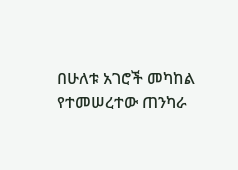በሁለቱ አገሮች መካከል የተመሠረተው ጠንካራ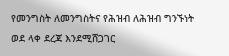የመንግስት ለመንግስትና የሕዝብ ለሕዝብ ግንኙነት ወደ ላቀ ደረጃ እንደሚሸጋገር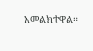አመልክተዋል።